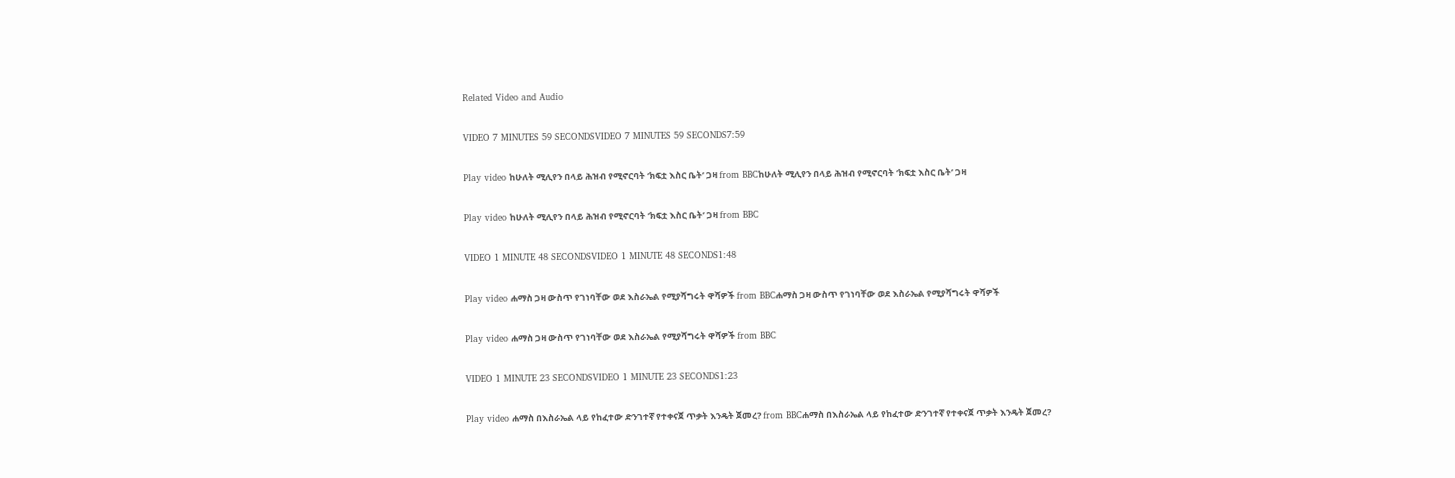Related Video and Audio

VIDEO 7 MINUTES 59 SECONDSVIDEO 7 MINUTES 59 SECONDS7:59

Play video ከሁለት ሚሊየን በላይ ሕዝብ የሚኖርባት ‘ክፍቷ እስር ቤት’ ጋዛ from BBCከሁለት ሚሊየን በላይ ሕዝብ የሚኖርባት ‘ክፍቷ እስር ቤት’ ጋዛ

Play video ከሁለት ሚሊየን በላይ ሕዝብ የሚኖርባት ‘ክፍቷ እስር ቤት’ ጋዛ from BBC

VIDEO 1 MINUTE 48 SECONDSVIDEO 1 MINUTE 48 SECONDS1:48

Play video ሐማስ ጋዛ ውስጥ የገነባቸው ወደ እስራኤል የሚያሻግሩት ዋሻዎች from BBCሐማስ ጋዛ ውስጥ የገነባቸው ወደ እስራኤል የሚያሻግሩት ዋሻዎች

Play video ሐማስ ጋዛ ውስጥ የገነባቸው ወደ እስራኤል የሚያሻግሩት ዋሻዎች from BBC

VIDEO 1 MINUTE 23 SECONDSVIDEO 1 MINUTE 23 SECONDS1:23

Play video ሐማስ በእስራኤል ላይ የከፈተው ድንገተኛ የተቀናጀ ጥቃት እንዴት ጀመረ? from BBCሐማስ በእስራኤል ላይ የከፈተው ድንገተኛ የተቀናጀ ጥቃት እንዴት ጀመረ?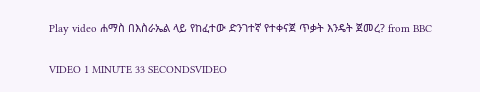Play video ሐማስ በእስራኤል ላይ የከፈተው ድንገተኛ የተቀናጀ ጥቃት እንዴት ጀመረ? from BBC

VIDEO 1 MINUTE 33 SECONDSVIDEO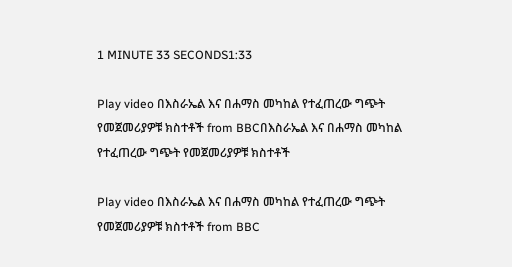1 MINUTE 33 SECONDS1:33

Play video በእስራኤል እና በሐማስ መካከል የተፈጠረው ግጭት የመጀመሪያዎቹ ክስተቶች from BBCበእስራኤል እና በሐማስ መካከል የተፈጠረው ግጭት የመጀመሪያዎቹ ክስተቶች

Play video በእስራኤል እና በሐማስ መካከል የተፈጠረው ግጭት የመጀመሪያዎቹ ክስተቶች from BBC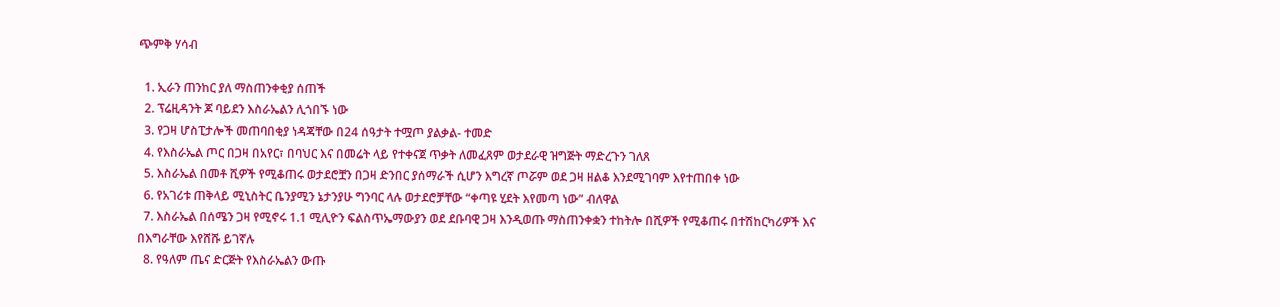ጭምቅ ሃሳብ

  1. ኢራን ጠንከር ያለ ማስጠንቀቂያ ሰጠች
  2. ፕሬዚዳንት ጆ ባይደን እስራኤልን ሊጎበኙ ነው
  3. የጋዛ ሆስፒታሎች መጠባበቂያ ነዳጃቸው በ24 ሰዓታት ተሟጦ ያልቃል- ተመድ
  4. የእስራኤል ጦር በጋዛ በአየር፣ በባህር እና በመሬት ላይ የተቀናጀ ጥቃት ለመፈጸም ወታደራዊ ዝግጅት ማድረጉን ገለጸ
  5. እስራኤል በመቶ ሺዎች የሚቆጠሩ ወታደሮቿን በጋዛ ድንበር ያሰማራች ሲሆን እግረኛ ጦሯም ወደ ጋዛ ዘልቆ እንደሚገባም እየተጠበቀ ነው
  6. የአገሪቱ ጠቅላይ ሚኒስትር ቤንያሚን ኔታንያሁ ግንባር ላሉ ወታደሮቻቸው “ቀጣዩ ሂደት እየመጣ ነው” ብለዋል
  7. እስራኤል በሰሜን ጋዛ የሚኖሩ 1.1 ሚሊዮን ፍልስጥኤማውያን ወደ ደቡባዊ ጋዛ እንዲወጡ ማስጠንቀቋን ተከትሎ በሺዎች የሚቆጠሩ በተሽከርካሪዎች እና በእግራቸው እየሸሹ ይገኛሉ
  8. የዓለም ጤና ድርጅት የእስራኤልን ውጡ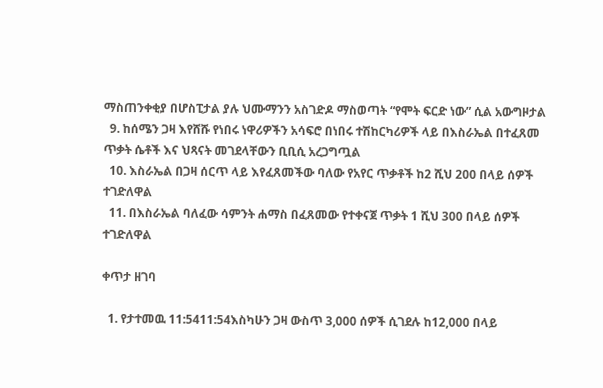ማስጠንቀቂያ በሆስፒታል ያሉ ህሙማንን አስገድዶ ማስወጣት “የሞት ፍርድ ነው” ሲል አውግዞታል
  9. ከሰሜን ጋዛ እየሸሹ የነበሩ ነዋሪዎችን አሳፍሮ በነበሩ ተሽከርካሪዎች ላይ በእስራኤል በተፈጸመ ጥቃት ሴቶች እና ህጻናት መገደላቸውን ቢቢሲ አረጋግጧል
  10. እስራኤል በጋዛ ሰርጥ ላይ እየፈጸመችው ባለው የአየር ጥቃቶች ከ2 ሺህ 200 በላይ ሰዎች ተገድለዋል
  11. በእስራኤል ባለፈው ሳምንት ሐማስ በፈጸመው የተቀናጀ ጥቃት 1 ሺህ 300 በላይ ሰዎች ተገድለዋል

ቀጥታ ዘገባ

  1. የታተመዉ 11:5411:54እስካሁን ጋዛ ውስጥ 3,000 ሰዎች ሲገደሉ ከ12,000 በላይ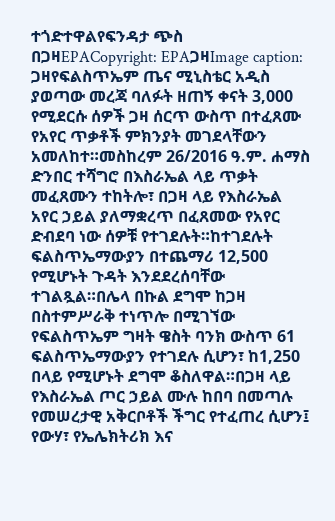ተጎድተዋልየፍንዳታ ጭስ በጋዛEPACopyright: EPAጋዛImage caption: ጋዛየፍልስጥኤም ጤና ሚኒስቴር አዲስ ያወጣው መረጃ ባለፉት ዘጠኝ ቀናት 3,000 የሚደርሱ ሰዎች ጋዛ ሰርጥ ውስጥ በተፈጸሙ የአየር ጥቃቶች ምክንያት መገደላቸውን አመለከተ።መስከረም 26/2016 ዓ.ም. ሐማስ ድንበር ተሻግሮ በእስራኤል ላይ ጥቃት መፈጸሙን ተከትሎ፣ በጋዛ ላይ የእስራኤል አየር ኃይል ያለማቋረጥ በፈጸመው የአየር ድብደባ ነው ሰዎቹ የተገደሉት።ከተገደሉት ፍልስጥኤማውያን በተጨማሪ 12,500 የሚሆኑት ጉዳት እንደደረሰባቸው ተገልጿል።በሌላ በኩል ደግሞ ከጋዛ በስተምሥራቅ ተነጥሎ በሚገኘው የፍልስጥኤም ግዛት ዌስት ባንክ ውስጥ 61 ፍልስጥኤማውያን የተገደሉ ሲሆን፣ ከ1,250 በላይ የሚሆኑት ደግሞ ቆስለዋል።በጋዛ ላይ የእስራኤል ጦር ኃይል ሙሉ ከበባ በመጣሉ የመሠረታዊ አቅርቦቶች ችግር የተፈጠረ ሲሆን፤ የውሃ፣ የኤሌክትሪክ እና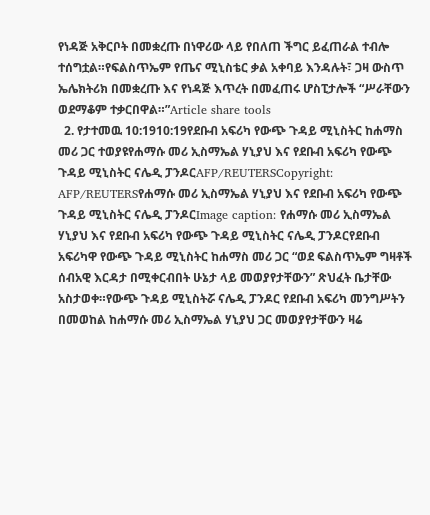የነዳጅ አቅርቦት በመቋረጡ በነዋሪው ላይ የበለጠ ችግር ይፈጠራል ተብሎ ተሰግቷል።የፍልስጥኤም የጤና ሚኒስቴር ቃል አቀባይ እንዳሉት፣ ጋዛ ውስጥ ኤሌክትሪክ በመቋረጡ እና የነዳጅ እጥረት በመፈጠሩ ሆስፒታሎች “ሥራቸውን ወደማቆም ተቃርበዋል።”Article share tools
  2. የታተመዉ 10:1910:19የደቡብ አፍሪካ የውጭ ጉዳይ ሚኒስትር ከሐማስ መሪ ጋር ተወያዩየሐማሱ መሪ ኢስማኤል ሃኒያህ እና የደቡብ አፍሪካ የውጭ ጉዳይ ሚኒስትር ናሌዲ ፓንዶርAFP/REUTERSCopyright: AFP/REUTERSየሐማሱ መሪ ኢስማኤል ሃኒያህ እና የደቡብ አፍሪካ የውጭ ጉዳይ ሚኒስትር ናሌዲ ፓንዶርImage caption: የሐማሱ መሪ ኢስማኤል ሃኒያህ እና የደቡብ አፍሪካ የውጭ ጉዳይ ሚኒስትር ናሌዲ ፓንዶርየደቡብ አፍሪካዋ የውጭ ጉዳይ ሚኒስትር ከሐማስ መሪ ጋር “ወደ ፍልስጥኤም ግዛቶች ሰብአዊ እርዳታ በሚቀርብበት ሁኔታ ላይ መወያየታቸውን” ጽህፈት ቤታቸው አስታወቀ።የውጭ ጉዳይ ሚኒስትሯ ናሌዲ ፓንዶር የደቡብ አፍሪካ መንግሥትን በመወከል ከሐማሱ መሪ ኢስማኤል ሃኒያህ ጋር መወያየታቸውን ዛሬ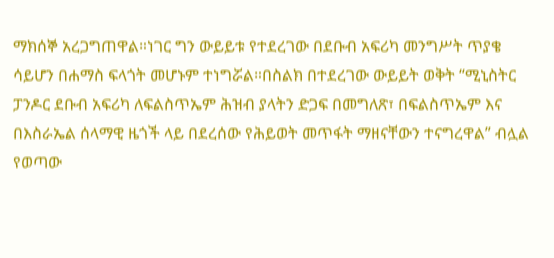ማክሰኞ አረጋግጠዋል።ነገር ግን ውይይቱ የተደረገው በደቡብ አፍሪካ መንግሥት ጥያቄ ሳይሆን በሐማስ ፍላጎት መሆኑም ተነግሯል።በስልክ በተደረገው ውይይት ወቅት “ሚኒስትር ፓንዶር ደቡብ አፍሪካ ለፍልስጥኤም ሕዝብ ያላትን ድጋፍ በመግለጽ፣ በፍልስጥኤም እና በእስራኤል ሰላማዊ ዜጎች ላይ በደረሰው የሕይወት መጥፋት ማዘናቸውን ተናግረዋል” ብሏል የወጣው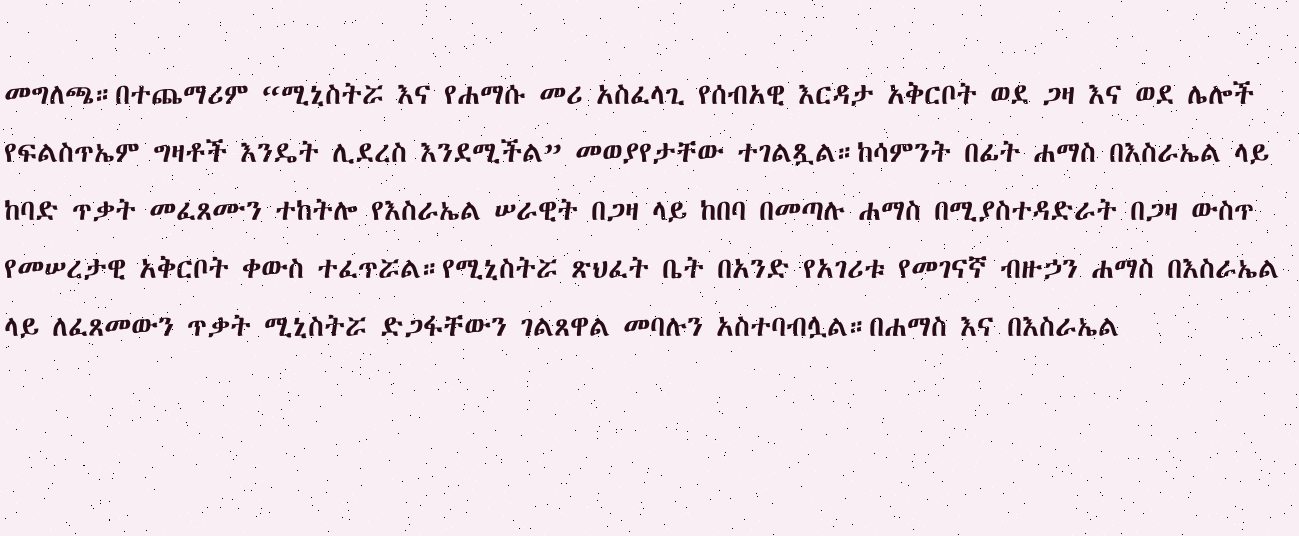መግለጫ።በተጨማሪም “ሚኒስትሯ እና የሐማሱ መሪ አስፈላጊ የሰብአዊ እርዳታ አቅርቦት ወደ ጋዛ እና ወደ ሌሎች የፍልስጥኤም ግዛቶች እንዴት ሊደረስ እንደሚችል” መወያየታቸው ተገልጿል።ከሳምንት በፊት ሐማስ በእስራኤል ላይ ከባድ ጥቃት መፈጸሙን ተከትሎ የእስራኤል ሠራዊት በጋዛ ላይ ከበባ በመጣሉ ሐማስ በሚያስተዳድራት በጋዛ ውስጥ የመሠረታዊ አቅርቦት ቀውስ ተፈጥሯል።የሚኒስትሯ ጽህፈት ቤት በአንድ የአገሪቱ የመገናኛ ብዙኃን ሐማስ በእስራኤል ላይ ለፈጸመውን ጥቃት ሚኒስትሯ ድጋፋቸውን ገልጸዋል መባሉን አስተባብሏል።በሐማስ እና በእስራኤል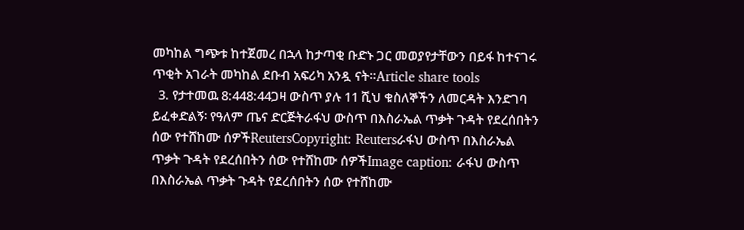መካከል ግጭቱ ከተጀመረ በኋላ ከታጣቂ ቡድኑ ጋር መወያየታቸውን በይፋ ከተናገሩ ጥቂት አገራት መካከል ደቡብ አፍሪካ አንዷ ናት።Article share tools
  3. የታተመዉ 8:448:44ጋዛ ውስጥ ያሉ 11 ሺህ ቁስለኞችን ለመርዳት እንድገባ ይፈቀድልኝ፡ የዓለም ጤና ድርጅትራፋህ ውስጥ በእስራኤል ጥቃት ጉዳት የደረሰበትን ሰው የተሸከሙ ሰዎችReutersCopyright: Reutersራፋህ ውስጥ በእስራኤል ጥቃት ጉዳት የደረሰበትን ሰው የተሸከሙ ሰዎችImage caption: ራፋህ ውስጥ በእስራኤል ጥቃት ጉዳት የደረሰበትን ሰው የተሸከሙ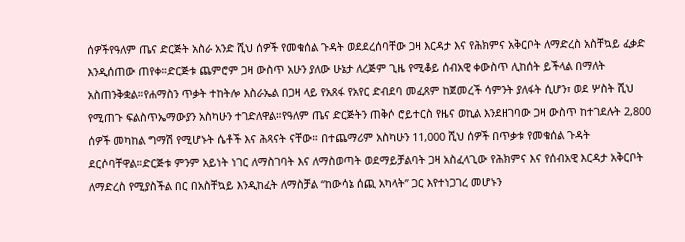ሰዎችየዓለም ጤና ድርጅት አስራ አንድ ሺህ ሰዎች የመቁሰል ጉዳት ወደደረሰባቸው ጋዛ እርዳታ እና የሕክምና አቅርቦት ለማድረስ አስቸኳይ ፈቃድ እንዲሰጠው ጠየቀ።ድርጅቱ ጨምሮም ጋዛ ውስጥ አሁን ያለው ሁኔታ ለረጅም ጊዜ የሚቆይ ሰብአዊ ቀውስጥ ሊከሰት ይችላል በማለት አስጠንቅቋል።የሐማስን ጥቃት ተከትሎ እስራኤል በጋዛ ላይ የአጸፋ የአየር ድብደባ መፈጸም ከጀመረች ሳምንት ያለፋት ሲሆን፣ ወደ ሦስት ሺህ የሚጠጉ ፍልስጥኤማውያን አስካሁን ተገድለዋል።የዓለም ጤና ድርጅትን ጠቅሶ ሮይተርስ የዜና ወኪል እንደዘገባው ጋዛ ውስጥ ከተገደሉት 2,800 ሰዎች መካከል ግማሽ የሚሆኑት ሴቶች እና ሕጻናት ናቸው። በተጨማሪም አስካሁን 11,000 ሺህ ሰዎች በጥቃቱ የመቁሰል ጉዳት ደርሶባቸዋል።ድርጅቱ ምንም አይነት ነገር ለማስገባት እና ለማስወጣት ወደማይቻልባት ጋዛ አስፈላጊው የሕክምና እና የሰብአዊ እርዳታ አቅርቦት ለማድረስ የሚያስችል በር በአስቸኳይ እንዲከፈት ለማስቻል “ከውሳኔ ሰጪ አካላት” ጋር እየተነጋገረ መሆኑን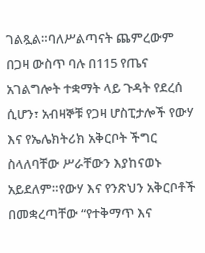ገልጿል።ባለሥልጣናት ጨምረውም በጋዛ ውስጥ ባሉ በ115 የጤና አገልግሎት ተቋማት ላይ ጉዳት የደረሰ ሲሆን፣ አብዛኞቹ የጋዛ ሆስፒታሎች የውሃ እና የኤሌክትሪክ አቅርቦት ችግር ስላለባቸው ሥራቸውን እያከናወኑ አይደለም።የውሃ እና የንጽህን አቅርቦቶች በመቋረጣቸው “የተቅማጥ እና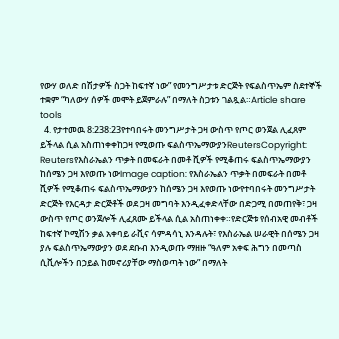የውሃ ወለድ በሽታዎች ስጋት ከፍተኛ ነው” የመንግሥታቱ ድርጅት የፍልስጥኤም ስደተኞች ተቋም “ካለውሃ ሰዎች መሞት ይጀምራሉ” በማለት ስጋቱን ገልጿል።Article share tools
  4. የታተመዉ 8:238:23የተባበሩት መንግሥታት ጋዛ ውስጥ የጦር ወንጀል ሊፈጸም ይችላል ሲል አስጠነቀቀከጋዛ የሚወጡ ፍልስጥኤማውያንReutersCopyright: Reutersየእስራኤልን ጥቃት በመፍራት በመቶ ሺዎች የሚቆጠሩ ፍልስጥኤማውያን ከሰሜን ጋዛ እየወጡ ነውImage caption: የእስራኤልን ጥቃት በመፍራት በመቶ ሺዎች የሚቆጠሩ ፍልስጥኤማውያን ከሰሜን ጋዛ እየወጡ ነውየተባበሩት መንግሥታት ድርጅት የእርዳታ ድርጅቶች ወደ ጋዛ መግባት እንዲፈቀድላቸው በድጋሚ በመጠየቅ፣ ጋዛ ውስጥ የጦር ወንጀሎች ሊፈጸሙ ይችላል ሲል አስጠነቀቀ።የድርጅቱ የሰብአዊ መብቶች ከፍተኛ ኮሚሽን ቃል አቀባይ ራቪና ሳምዳሳኒ እንዳሉት፣ የእስራኤል ሠራዊት በሰሜን ጋዛ ያሉ ፍልስጥኤማውያን ወደ ደቡብ እንዲወጡ ማዘዙ “ዓለም አቀፍ ሕግን በመጣስ ሲቪሎችን በኃይል ከመኖሪያቸው ማስወጣት ነው” በማለት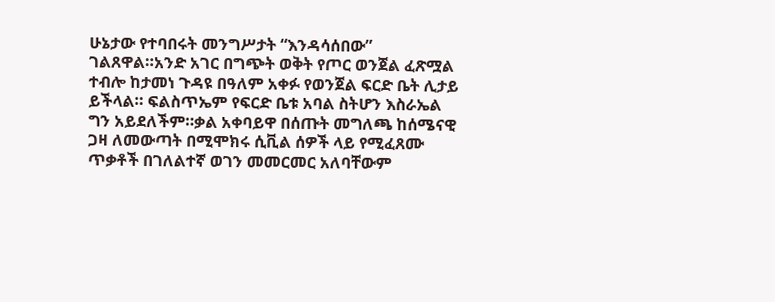ሁኔታው የተባበሩት መንግሥታት “እንዳሳሰበው” ገልጸዋል።አንድ አገር በግጭት ወቅት የጦር ወንጀል ፈጽሟል ተብሎ ከታመነ ጉዳዩ በዓለም አቀፉ የወንጀል ፍርድ ቤት ሊታይ ይችላል። ፍልስጥኤም የፍርድ ቤቱ አባል ስትሆን እስራኤል ግን አይደለችም።ቃል አቀባይዋ በሰጡት መግለጫ ከሰሜናዊ ጋዛ ለመውጣት በሚሞክሩ ሲቪል ሰዎች ላይ የሚፈጸሙ ጥቃቶች በገለልተኛ ወገን መመርመር አለባቸውም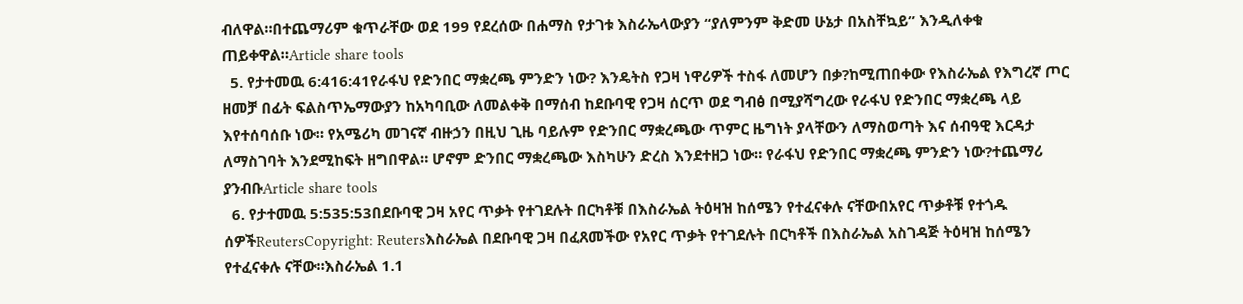ብለዋል።በተጨማሪም ቁጥራቸው ወደ 199 የደረሰው በሐማስ የታገቱ እስራኤላውያን “ያለምንም ቅድመ ሁኔታ በአስቸኳይ” እንዲለቀቁ ጠይቀዋል።Article share tools
  5. የታተመዉ 6:416:41የራፋህ የድንበር ማቋረጫ ምንድን ነው? እንዴትስ የጋዛ ነዋሪዎች ተስፋ ለመሆን በቃ?ከሚጠበቀው የእስራኤል የእግረኛ ጦር ዘመቻ በፊት ፍልስጥኤማውያን ከአካባቢው ለመልቀቅ በማሰብ ከደቡባዊ የጋዛ ሰርጥ ወደ ግብፅ በሚያሻግረው የራፋህ የድንበር ማቋረጫ ላይ እየተሰባሰቡ ነው። የአሜሪካ መገናኛ ብዙኃን በዚህ ጊዜ ባይሉም የድንበር ማቋረጫው ጥምር ዜግነት ያላቸውን ለማስወጣት እና ሰብዓዊ እርዳታ ለማስገባት እንደሚከፍት ዘግበዋል። ሆኖም ድንበር ማቋረጫው እስካሁን ድረስ እንደተዘጋ ነው። የራፋህ የድንበር ማቋረጫ ምንድን ነው?ተጨማሪ ያንብቡArticle share tools
  6. የታተመዉ 5:535:53በደቡባዊ ጋዛ አየር ጥቃት የተገደሉት በርካቶቹ በእስራኤል ትዕዛዝ ከሰሜን የተፈናቀሉ ናቸውበአየር ጥቃቶቹ የተጎዱ ሰዎችReutersCopyright: Reutersእስራኤል በደቡባዊ ጋዛ በፈጸመችው የአየር ጥቃት የተገደሉት በርካቶች በእስራኤል አስገዳጅ ትዕዛዝ ከሰሜን የተፈናቀሉ ናቸው።እስራኤል 1.1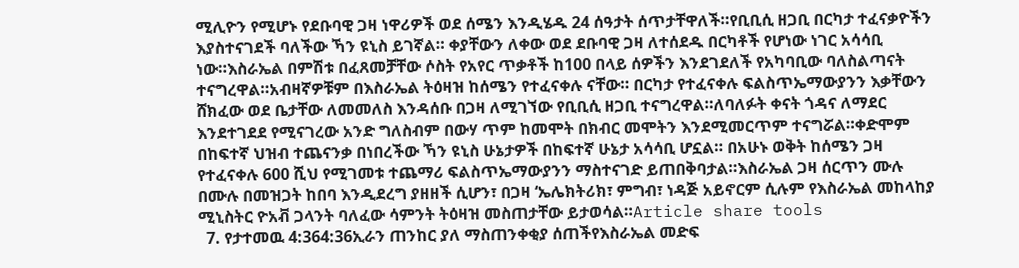ሚሊዮን የሚሆኑ የደቡባዊ ጋዛ ነዋሪዎች ወደ ሰሜን እንዲሄዱ 24 ሰዓታት ሰጥታቸዋለች።የቢቢሲ ዘጋቢ በርካታ ተፈናቃዮችን እያስተናገደች ባለችው ኻን ዩኒስ ይገኛል። ቀያቸውን ለቀው ወደ ደቡባዊ ጋዛ ለተሰደዱ በርካቶች የሆነው ነገር አሳሳቢ ነው።እስራኤል በምሽቱ በፈጸመቻቸው ሶስት የአየር ጥቃቶች ከ100 በላይ ሰዎችን እንደገደለች የአካባቢው ባለስልጣናት ተናግረዋል።አብዛኛዎቹም በእስራኤል ትዕዛዝ ከሰሜን የተፈናቀሉ ናቸው። በርካታ የተፈናቀሉ ፍልስጥኤማውያንን እቃቸውን ሸክፈው ወደ ቤታቸው ለመመለስ እንዳሰቡ በጋዛ ለሚገኘው የቢቢሲ ዘጋቢ ተናግረዋል።ለባለፉት ቀናት ጎዳና ለማደር እንደተገደደ የሚናገረው አንድ ግለስብም በውሃ ጥም ከመሞት በክብር መሞትን እንደሚመርጥም ተናግሯል።ቀድሞም በከፍተኛ ህዝብ ተጨናንቃ በነበረችው ኻን ዩኒስ ሁኔታዎች በከፍተኛ ሁኔታ አሳሳቢ ሆኗል። በአሁኑ ወቅት ከሰሜን ጋዛ የተፈናቀሉ 600 ሺህ የሚገመቱ ተጨማሪ ፍልስጥኤማውያንን ማስተናገድ ይጠበቅባታል።እስራኤል ጋዛ ሰርጥን ሙሉ በሙሉ በመዝጋት ከበባ እንዲደረግ ያዘዘች ሲሆን፣ በጋዛ ‘ኤሌክትሪክ፣ ምግብ፣ ነዳጅ አይኖርም ሲሉም የእስራኤል መከላከያ ሚኒስትር ዮአቭ ጋላንት ባለፈው ሳምንት ትዕዛዝ መስጠታቸው ይታወሳል።Article share tools
  7. የታተመዉ 4:364:36ኢራን ጠንከር ያለ ማስጠንቀቂያ ሰጠችየእስራኤል መድፍ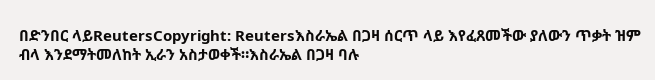በድንበር ላይReutersCopyright: Reutersእስራኤል በጋዛ ሰርጥ ላይ እየፈጸመችው ያለውን ጥቃት ዝም ብላ እንደማትመለከት ኢራን አስታወቀች።እስራኤል በጋዛ ባሉ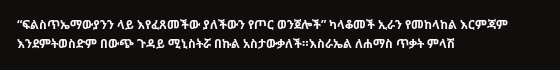“ፍልስጥኤማውያንን ላይ እየፈጸመችው ያለችውን የጦር ወንጀሎች” ካላቆመች ኢራን የመከላከል እርምጃም እንደምትወስድም በውጭ ጉዳይ ሚኒስትሯ በኩል አስታውቃለች።እስራኤል ለሐማስ ጥቃት ምላሽ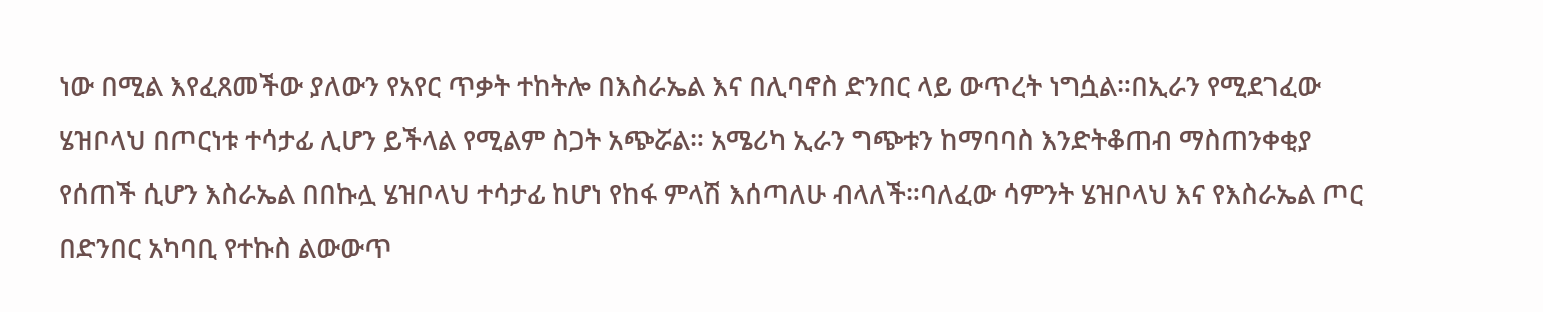ነው በሚል እየፈጸመችው ያለውን የአየር ጥቃት ተከትሎ በእስራኤል እና በሊባኖስ ድንበር ላይ ውጥረት ነግሷል።በኢራን የሚደገፈው ሄዝቦላህ በጦርነቱ ተሳታፊ ሊሆን ይችላል የሚልም ስጋት አጭሯል። አሜሪካ ኢራን ግጭቱን ከማባባስ እንድትቆጠብ ማስጠንቀቂያ የሰጠች ሲሆን እስራኤል በበኩሏ ሄዝቦላህ ተሳታፊ ከሆነ የከፋ ምላሽ እሰጣለሁ ብላለች።ባለፈው ሳምንት ሄዝቦላህ እና የእስራኤል ጦር በድንበር አካባቢ የተኩስ ልውውጥ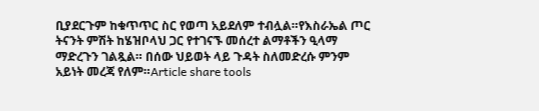ቢያደርጉም ከቁጥጥር ስር የወጣ አይደለም ተብሏል።የእስራኤል ጦር ትናንት ምሽት ከሄዝቦላህ ጋር የተገናኙ መሰረተ ልማቶችን ዒላማ ማድረጉን ገልጿል። በሰው ህይወት ላይ ጉዳት ስለመድረሱ ምንም አይነት መረጃ የለም።Article share tools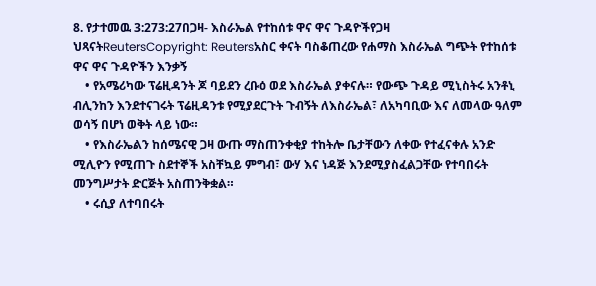8. የታተመዉ 3:273:27በጋዛ- እስራኤል የተከሰቱ ዋና ዋና ጉዳዮችየጋዛ ህጻናትReutersCopyright: Reutersአስር ቀናት ባስቆጠረው የሐማስ እስራኤል ግጭት የተከሰቱ ዋና ዋና ጉዳዮችን እንቃኝ
    • የአሜሪካው ፕሬዚዳንት ጆ ባይደን ረቡዕ ወደ እስራኤል ያቀናሉ። የውጭ ጉዳይ ሚኒስትሩ አንቶኒ ብሊንከን እንደተናገሩት ፕሬዚዳንቱ የሚያደርጉት ጉብኝት ለእስራኤል፣ ለአካባቢው እና ለመላው ዓለም ወሳኝ በሆነ ወቅት ላይ ነው።
    • የእስራኤልን ከሰሜናዊ ጋዛ ውጡ ማስጠንቀቂያ ተከትሎ ቤታቸውን ለቀው የተፈናቀሉ አንድ ሚሊዮን የሚጠጉ ስደተኞች አስቸኳይ ምግብ፣ ውሃ እና ነዳጅ እንደሚያስፈልጋቸው የተባበሩት መንግሥታት ድርጅት አስጠንቅቋል።
    • ሩሲያ ለተባበሩት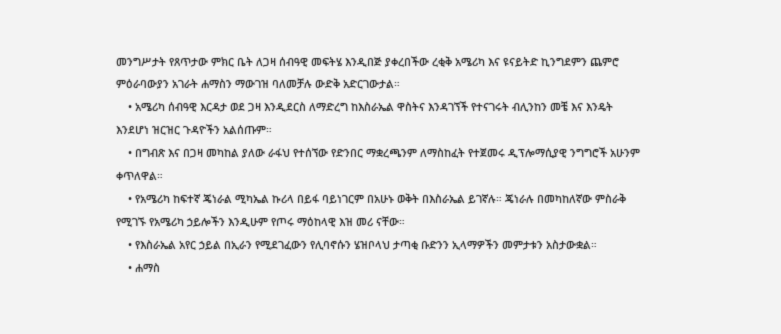መንግሥታት የጸጥታው ምክር ቤት ለጋዛ ሰብዓዊ መፍትሄ እንዲበጅ ያቀረበችው ረቂቅ አሜሪካ እና ዩናይትድ ኪንግደምን ጨምሮ ምዕራባውያን አገራት ሐማስን ማውገዝ ባለመቻሉ ውድቅ አድርገውታል።
    • አሜሪካ ሰብዓዊ እርዳታ ወደ ጋዛ እንዲደርስ ለማድረግ ከእስራኤል ዋስትና እንዳገኘች የተናገሩት ብሊንከን መቼ እና እንዴት እንደሆነ ዝርዝር ጉዳዮችን አልሰጡም።
    • በግብጽ እና በጋዛ መካከል ያለው ራፋህ የተሰኘው የድንበር ማቋረጫንም ለማስከፈት የተጀመሩ ዲፕሎማሲያዊ ንግግሮች አሁንም ቀጥለዋል።
    • የአሜሪካ ከፍተኛ ጄነራል ሚካኤል ኩሪላ በይፋ ባይነገርም በአሁኑ ወቅት በእስራኤል ይገኛሉ። ጄነራሉ በመካከለኛው ምስራቅ የሚገኙ የአሜሪካ ኃይሎችን እንዲሁም የጦሩ ማዕከላዊ እዝ መሪ ናቸው።
    • የእስራኤል አየር ኃይል በኢራን የሚደገፈውን የሊባኖሱን ሄዝቦላህ ታጣቂ ቡድንን ኢላማዎችን መምታቱን አስታውቋል።
    • ሐማስ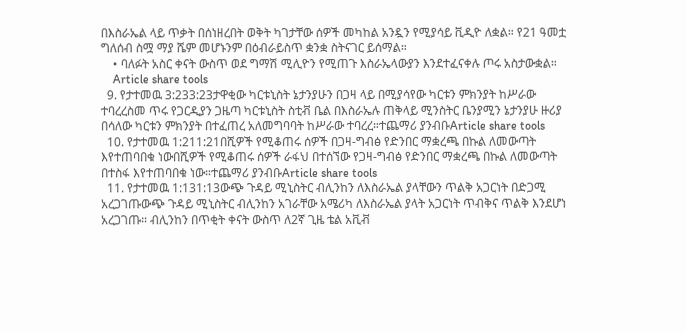በእስራኤል ላይ ጥቃት በሰነዘረበት ወቅት ካገታቸው ሰዎች መካከል አንዷን የሚያሳይ ቪዲዮ ለቋል። የ21 ዓመቷ ግለሰብ ስሟ ማያ ሼም መሆኑንም በዕብራይስጥ ቋንቋ ስትናገር ይሰማል።
    • ባለፉት አስር ቀናት ውስጥ ወደ ግማሽ ሚሊዮን የሚጠጉ እስራኤላውያን እንደተፈናቀሉ ጦሩ አስታውቋል።
    Article share tools
  9. የታተመዉ 3:233:23ታዋቂው ካርቱኒስት ኔታንያሁን በጋዛ ላይ በሚያሳየው ካርቱን ምክንያት ከሥራው ተባረረስመ ጥሩ የጋርዲያን ጋዜጣ ካርቱኒስት ስቲቭ ቤል በእስራኤሉ ጠቅላይ ሚንስትር ቤንያሚን ኔታንያሁ ዙሪያ በሳለው ካርቱን ምክንያት በተፈጠረ አለመግባባት ከሥራው ተባረረ።ተጨማሪ ያንብቡArticle share tools
  10. የታተመዉ 1:211:21በሺዎች የሚቆጠሩ ሰዎች በጋዛ-ግብፅ የድንበር ማቋረጫ በኩል ለመውጣት እየተጠባበቁ ነውበሺዎች የሚቆጠሩ ሰዎች ራፋህ በተሰኘው የጋዛ-ግብፅ የድንበር ማቋረጫ በኩል ለመውጣት በተስፋ እየተጠባበቁ ነው።ተጨማሪ ያንብቡArticle share tools
  11. የታተመዉ 1:131:13ውጭ ጉዳይ ሚኒስትር ብሊንከን ለእስራኤል ያላቸውን ጥልቅ አጋርነት በድጋሚ አረጋገጡውጭ ጉዳይ ሚኒስትር ብሊንከን አገራቸው አሜሪካ ለእስራኤል ያላት አጋርነት ጥብቅና ጥልቅ እንደሆነ አረጋገጡ። ብሊንከን በጥቂት ቀናት ውስጥ ለ2ኛ ጊዜ ቴል አቪቭ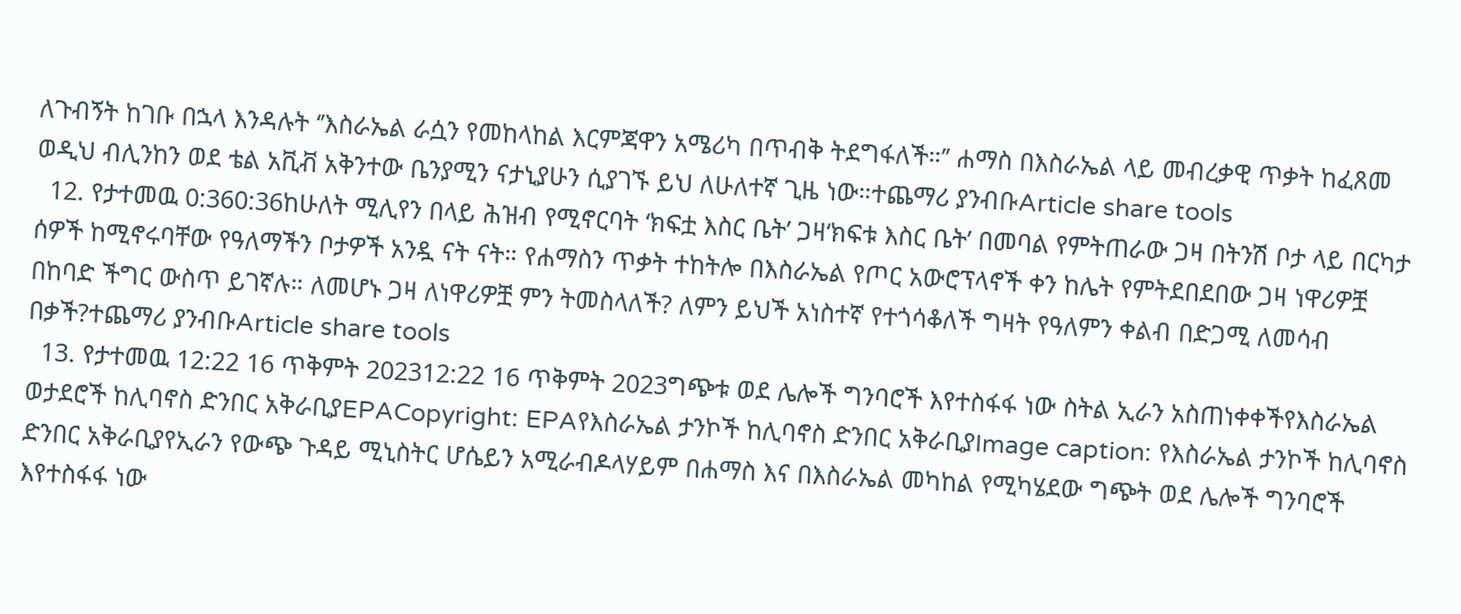ለጉብኝት ከገቡ በኋላ እንዳሉት ‘’እስራኤል ራሷን የመከላከል እርምጃዋን አሜሪካ በጥብቅ ትደግፋለች።’’ ሐማስ በእስራኤል ላይ መብረቃዊ ጥቃት ከፈጸመ ወዲህ ብሊንከን ወደ ቴል አቪቭ አቅንተው ቤንያሚን ናታኒያሁን ሲያገኙ ይህ ለሁለተኛ ጊዜ ነው።ተጨማሪ ያንብቡArticle share tools
  12. የታተመዉ 0:360:36ከሁለት ሚሊየን በላይ ሕዝብ የሚኖርባት ‘ክፍቷ እስር ቤት’ ጋዛ‘ክፍቱ እስር ቤት’ በመባል የምትጠራው ጋዛ በትንሽ ቦታ ላይ በርካታ ሰዎች ከሚኖሩባቸው የዓለማችን ቦታዎች አንዷ ናት ናት። የሐማስን ጥቃት ተከትሎ በእስራኤል የጦር አውሮፕላኖች ቀን ከሌት የምትደበደበው ጋዛ ነዋሪዎቿ በከባድ ችግር ውስጥ ይገኛሉ። ለመሆኑ ጋዛ ለነዋሪዎቿ ምን ትመስላለች? ለምን ይህች አነስተኛ የተጎሳቆለች ግዛት የዓለምን ቀልብ በድጋሚ ለመሳብ በቃች?ተጨማሪ ያንብቡArticle share tools
  13. የታተመዉ 12:22 16 ጥቅምት 202312:22 16 ጥቅምት 2023ግጭቱ ወደ ሌሎች ግንባሮች እየተስፋፋ ነው ስትል ኢራን አስጠነቀቀችየእስራኤል ወታደሮች ከሊባኖስ ድንበር አቅራቢያEPACopyright: EPAየእስራኤል ታንኮች ከሊባኖስ ድንበር አቅራቢያImage caption: የእስራኤል ታንኮች ከሊባኖስ ድንበር አቅራቢያየኢራን የውጭ ጉዳይ ሚኒስትር ሆሴይን አሚራብዶላሃይም በሐማስ እና በእስራኤል መካከል የሚካሄደው ግጭት ወደ ሌሎች ግንባሮች እየተስፋፋ ነው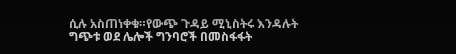ሲሉ አስጠነቀቁ።የውጭ ጉዳይ ሚኒስትሩ እንዳሉት ግጭቱ ወደ ሌሎች ግንባሮች በመስፋፋት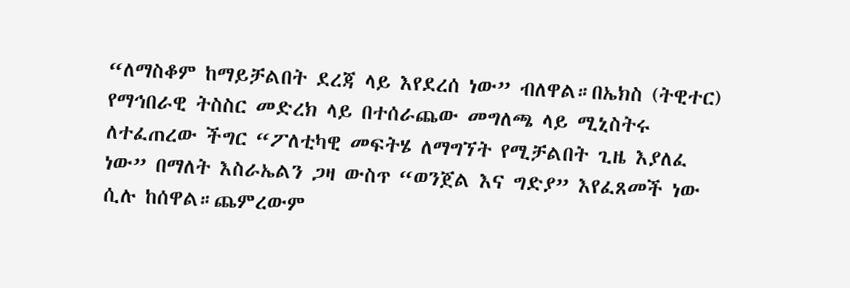“ለማስቆም ከማይቻልበት ደረጃ ላይ እየደረሰ ነው” ብለዋል።በኤክስ (ትዊተር) የማኅበራዊ ትስስር መድረክ ላይ በተሰራጨው መግለጫ ላይ ሚኒስትሩ ለተፈጠረው ችግር “ፖለቲካዊ መፍትሄ ለማግኘት የሚቻልበት ጊዜ እያለፈ ነው” በማለት እስራኤልን ጋዛ ውስጥ “ወንጀል እና ግድያ” እየፈጸመች ነው ሲሉ ከሰዋል።ጨምረውም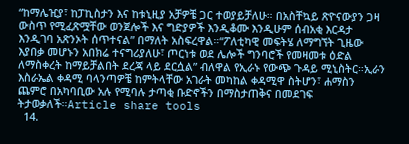“ከማሌዢያ፣ ከፓኪስታን እና ከቱኒዚያ አቻዎቼ ጋር ተወያይቻለሁ። በአስቸኳይ ጽዮናውያን ጋዛ ውስጥ የሚፈጽሟቸው ወንጀሎች እና ግድያዎች እንዲቆሙ እንዲሁም ሰብአቂ እርዳታ እንዲገባ አጽንኦት ሰጥተናል” በማለት አስፍረዋል።“ፖለቲካዊ መፍትሄ ለማግኘት ጊዜው እያበቃ መሆኑን አበክሬ ተናግሪያለሁ፣ ጦርነቱ ወደ ሌሎች ግንባሮች የመዛመቱ ዕድል ለማስቀረት ከማይቻልበት ደረጃ ላይ ደርሷል” ብለዋል የኢራኑ የውጭ ጉዳይ ሚኒስትር።ኢራን እስራኤል ቀዳሚ ባላንጣዎቼ ከምትላቸው አገራት መካከል ቀዳሚዋ ስትሆን፣ ሐማስን ጨምሮ በአካባቢው አሉ የሚባሉ ታጣቂ ቡድኖችን በማስታጠቅና በመደገፍ ትታወቃለች።Article share tools
  14.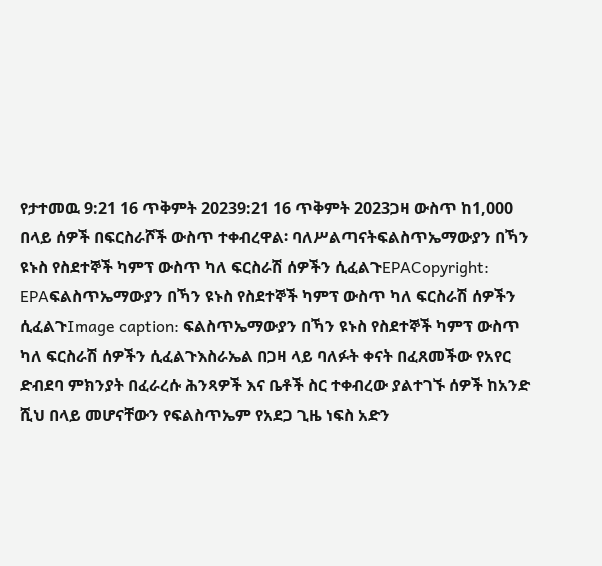የታተመዉ 9:21 16 ጥቅምት 20239:21 16 ጥቅምት 2023ጋዛ ውስጥ ከ1,000 በላይ ሰዎች በፍርስራሾች ውስጥ ተቀብረዋል፡ ባለሥልጣናትፍልስጥኤማውያን በኻን ዩኑስ የስደተኞች ካምፕ ውስጥ ካለ ፍርስራሽ ሰዎችን ሲፈልጉEPACopyright: EPAፍልስጥኤማውያን በኻን ዩኑስ የስደተኞች ካምፕ ውስጥ ካለ ፍርስራሽ ሰዎችን ሲፈልጉImage caption: ፍልስጥኤማውያን በኻን ዩኑስ የስደተኞች ካምፕ ውስጥ ካለ ፍርስራሽ ሰዎችን ሲፈልጉእስራኤል በጋዛ ላይ ባለፉት ቀናት በፈጸመችው የአየር ድብደባ ምክንያት በፈራረሱ ሕንጻዎች እና ቤቶች ስር ተቀብረው ያልተገኙ ሰዎች ከአንድ ሺህ በላይ መሆናቸውን የፍልስጥኤም የአደጋ ጊዜ ነፍስ አድን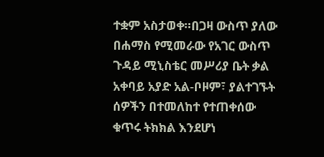ተቋም አስታወቀ።በጋዛ ውስጥ ያለው በሐማስ የሚመራው የአገር ውስጥ ጉዳይ ሚኒስቴር መሥሪያ ቤት ቃል አቀባይ አያድ አል-ቦዞም፣ ያልተገኙት ሰዎችን በተመለከተ የተጠቀሰው ቁጥሩ ትክክል እንደሆነ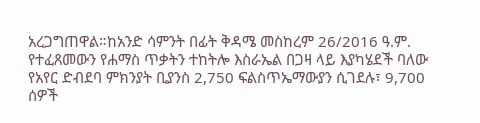አረጋግጠዋል።ከአንድ ሳምንት በፊት ቅዳሜ መስከረም 26/2016 ዓ.ም. የተፈጸመውን የሐማስ ጥቃትን ተከትሎ እስራኤል በጋዛ ላይ እያካሄደች ባለው የአየር ድብደባ ምክንያት ቢያንስ 2,750 ፍልስጥኤማውያን ሲገደሉ፣ 9,700 ሰዎች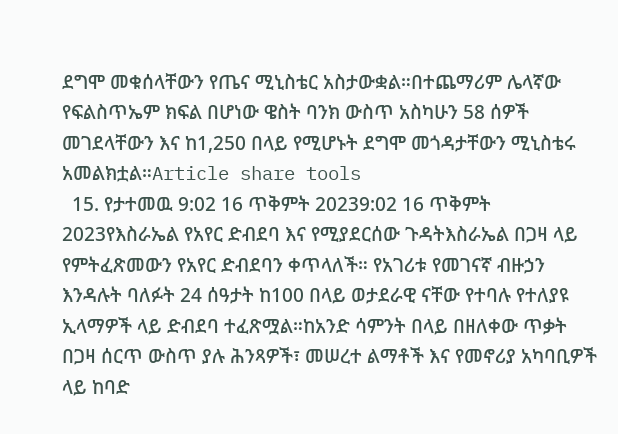ደግሞ መቁሰላቸውን የጤና ሚኒስቴር አስታውቋል።በተጨማሪም ሌላኛው የፍልስጥኤም ክፍል በሆነው ዌስት ባንክ ውስጥ አስካሁን 58 ሰዎች መገደላቸውን እና ከ1,250 በላይ የሚሆኑት ደግሞ መጎዳታቸውን ሚኒስቴሩ አመልክቷል።Article share tools
  15. የታተመዉ 9:02 16 ጥቅምት 20239:02 16 ጥቅምት 2023የእስራኤል የአየር ድብደባ እና የሚያደርሰው ጉዳትእስራኤል በጋዛ ላይ የምትፈጽመውን የአየር ድብደባን ቀጥላለች። የአገሪቱ የመገናኛ ብዙኃን እንዳሉት ባለፉት 24 ሰዓታት ከ100 በላይ ወታደራዊ ናቸው የተባሉ የተለያዩ ኢላማዎች ላይ ድብደባ ተፈጽሟል።ከአንድ ሳምንት በላይ በዘለቀው ጥቃት በጋዛ ሰርጥ ውስጥ ያሉ ሕንጻዎች፣ መሠረተ ልማቶች እና የመኖሪያ አካባቢዎች ላይ ከባድ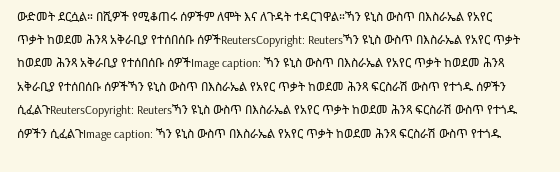ውድመት ደርሷል። በሺዎች የሚቆጠሩ ሰዎችም ለሞት እና ለጉዳት ተዳርገዋል።ኻን ዩኒስ ውስጥ በእስራኤል የአየር ጥቃት ከወደመ ሕንጻ አቅራቢያ የተሰበሰቡ ሰዎችReutersCopyright: Reutersኻን ዩኒስ ውስጥ በእስራኤል የአየር ጥቃት ከወደመ ሕንጻ አቅራቢያ የተሰበሰቡ ሰዎችImage caption: ኻን ዩኒስ ውስጥ በእስራኤል የአየር ጥቃት ከወደመ ሕንጻ አቅራቢያ የተሰበሰቡ ሰዎችኻን ዩኒስ ውስጥ በእስራኤል የአየር ጥቃት ከወደመ ሕንጻ ፍርስራሽ ውስጥ የተጎዱ ሰዎችን ሲፈልጉReutersCopyright: Reutersኻን ዩኒስ ውስጥ በእስራኤል የአየር ጥቃት ከወደመ ሕንጻ ፍርስራሽ ውስጥ የተጎዱ ሰዎችን ሲፈልጉImage caption: ኻን ዩኒስ ውስጥ በእስራኤል የአየር ጥቃት ከወደመ ሕንጻ ፍርስራሽ ውስጥ የተጎዱ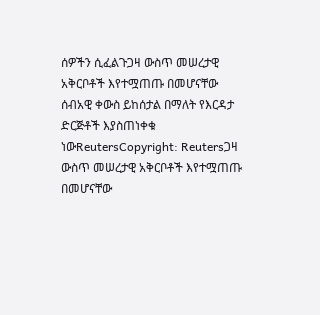ሰዎችን ሲፈልጉጋዛ ውስጥ መሠረታዊ አቅርቦቶች እየተሟጠጡ በመሆናቸው ሰብአዊ ቀውስ ይከሰታል በማለት የእርዳታ ድርጅቶች እያስጠነቀቁ ነውReutersCopyright: Reutersጋዛ ውስጥ መሠረታዊ አቅርቦቶች እየተሟጠጡ በመሆናቸው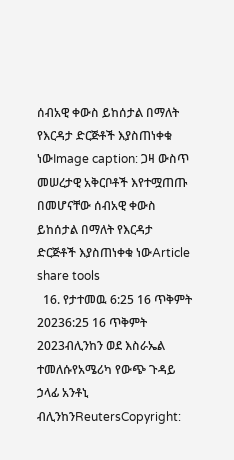ሰብአዊ ቀውስ ይከሰታል በማለት የእርዳታ ድርጅቶች እያስጠነቀቁ ነውImage caption: ጋዛ ውስጥ መሠረታዊ አቅርቦቶች እየተሟጠጡ በመሆናቸው ሰብአዊ ቀውስ ይከሰታል በማለት የእርዳታ ድርጅቶች እያስጠነቀቁ ነውArticle share tools
  16. የታተመዉ 6:25 16 ጥቅምት 20236:25 16 ጥቅምት 2023ብሊንከን ወደ እስራኤል ተመለሱየአሜሪካ የውጭ ጉዳይ ኃላፊ አንቶኒ ብሊንከንReutersCopyright: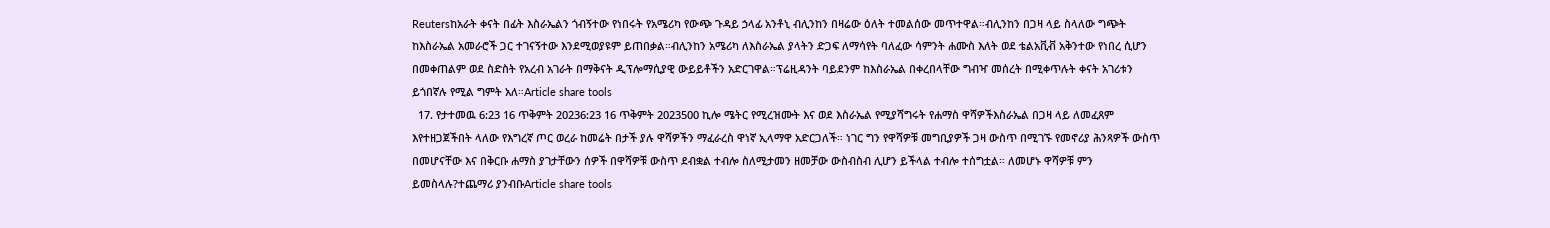Reutersከአራት ቀናት በፊት እስራኤልን ጎብኝተው የነበሩት የአሜሪካ የውጭ ጉዳይ ኃላፊ አንቶኒ ብሊንከን በዛሬው ዕለት ተመልሰው መጥተዋል።ብሊንከን በጋዛ ላይ ስላለው ግጭት ከእስራኤል አመራሮች ጋር ተገናኝተው እንደሚወያዩም ይጠበቃል።ብሊንከን አሜሪካ ለእስራኤል ያላትን ድጋፍ ለማሳየት ባለፈው ሳምንት ሐሙስ እለት ወደ ቴልአቪቭ አቅንተው የነበረ ሲሆን በመቀጠልም ወደ ስድስት የአረብ አገራት በማቅናት ዲፕሎማሲያዊ ውይይቶችን አድርገዋል።ፕሬዚዳንት ባይደንም ከእስራኤል በቀረበላቸው ግብዣ መሰረት በሚቀጥሉት ቀናት አገሪቱን ይጎበኛሉ የሚል ግምት አለ።Article share tools
  17. የታተመዉ 6:23 16 ጥቅምት 20236:23 16 ጥቅምት 2023500 ኪሎ ሜትር የሚረዝሙት እና ወደ እስራኤል የሚያሻግሩት የሐማስ ዋሻዎችእስራኤል በጋዛ ላይ ለመፈጸም እየተዘጋጀችበት ላለው የእግረኛ ጦር ወረራ ከመሬት በታች ያሉ ዋሻዎችን ማፈራረስ ዋነኛ ኢላማዋ አድርጋለች። ነገር ግን የዋሻዎቹ መግቢያዎች ጋዛ ውስጥ በሚገኙ የመኖሪያ ሕንጻዎች ውስጥ በመሆናቸው እና በቅርቡ ሐማስ ያገታቸውን ሰዎች በዋሻዎቹ ውስጥ ደብቋል ተብሎ ስለሚታመን ዘመቻው ውስብስብ ሊሆን ይችላል ተብሎ ተሰግቷል። ለመሆኑ ዋሻዎቹ ምን ይመስላሉ?ተጨማሪ ያንብቡArticle share tools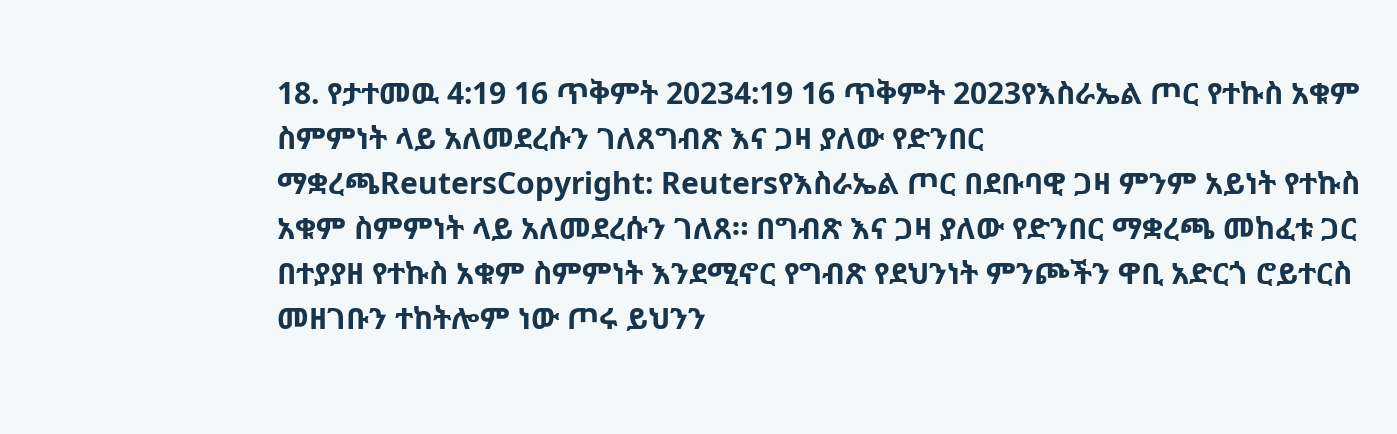18. የታተመዉ 4:19 16 ጥቅምት 20234:19 16 ጥቅምት 2023የእስራኤል ጦር የተኩስ አቁም ስምምነት ላይ አለመደረሱን ገለጸግብጽ እና ጋዛ ያለው የድንበር ማቋረጫReutersCopyright: Reutersየእስራኤል ጦር በደቡባዊ ጋዛ ምንም አይነት የተኩስ አቁም ስምምነት ላይ አለመደረሱን ገለጸ። በግብጽ እና ጋዛ ያለው የድንበር ማቋረጫ መከፈቱ ጋር በተያያዘ የተኩስ አቁም ስምምነት እንደሚኖር የግብጽ የደህንነት ምንጮችን ዋቢ አድርጎ ሮይተርስ መዘገቡን ተከትሎም ነው ጦሩ ይህንን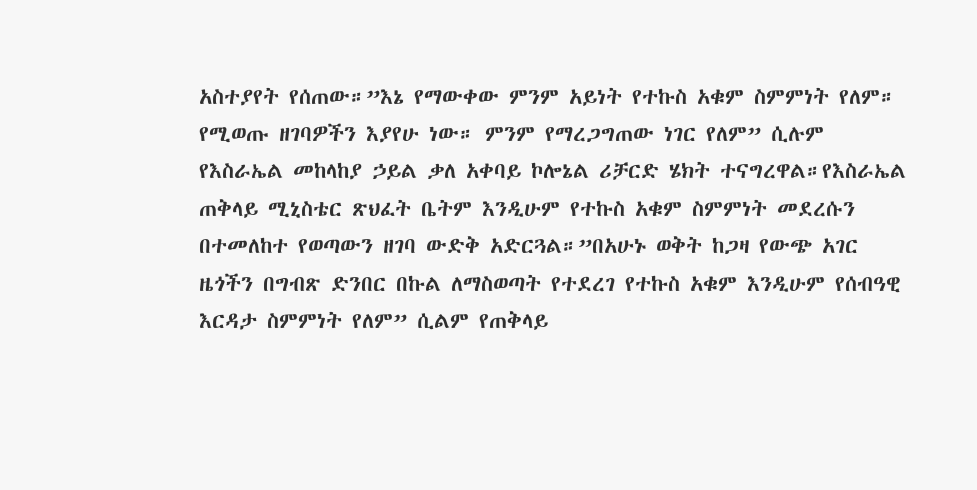አስተያየት የሰጠው።”እኔ የማውቀው ምንም አይነት የተኩስ አቁም ስምምነት የለም። የሚወጡ ዘገባዎችን እያየሁ ነው። ምንም የማረጋግጠው ነገር የለም” ሲሉም የእስራኤል መከላከያ ኃይል ቃለ አቀባይ ኮሎኔል ሪቻርድ ሄክት ተናግረዋል።የእስራኤል ጠቅላይ ሚኒስቴር ጽህፈት ቤትም እንዲሁም የተኩስ አቁም ስምምነት መደረሱን በተመለከተ የወጣውን ዘገባ ውድቅ አድርጓል።”በአሁኑ ወቅት ከጋዛ የውጭ አገር ዜጎችን በግብጽ ድንበር በኩል ለማስወጣት የተደረገ የተኩስ አቁም እንዲሁም የሰብዓዊ እርዳታ ስምምነት የለም” ሲልም የጠቅላይ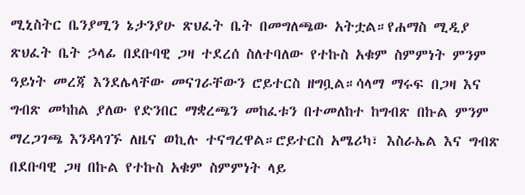ሚኒስትር ቤንያሚን ኔታንያሁ ጽህፈት ቤት በመግለጫው አትቷል።የሐማስ ሚዲያ ጽህፈት ቤት ኃላፊ በደቡባዊ ጋዛ ተደረሰ ስለተባለው የተኩስ አቁም ስምምነት ምንም ዓይነት መረጃ እንደሌላቸው መናገራቸውን ሮይተርስ ዘግቧል።ሳላማ ማሩፍ በጋዛ እና ግብጽ መካከል ያለው የድንበር ማቋረጫን መከፈቱን በተመለከተ ከግብጽ በኩል ምንም ማረጋገጫ እንዳላገኙ ለዜና ወኪሉ ተናግረዋል።ሮይተርስ አሜሪካ፣ እስራኤል እና ግብጽ በደቡባዊ ጋዛ በኩል የተኩስ አቁም ስምምነት ላይ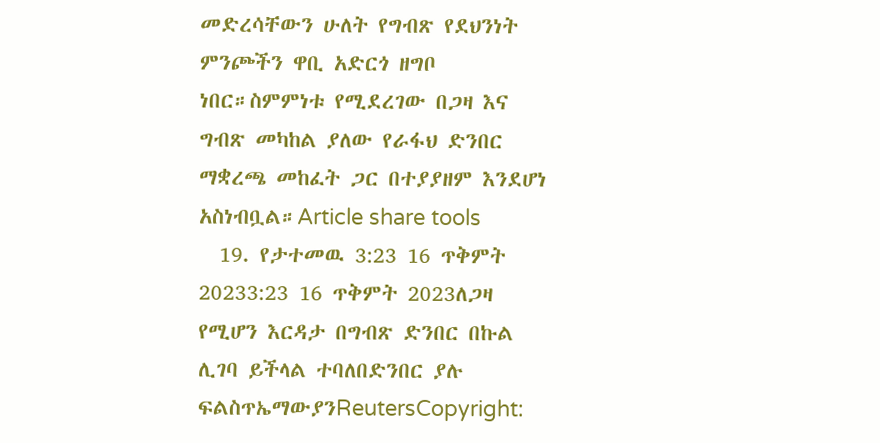መድረሳቸውን ሁለት የግብጽ የደህንነት ምንጮችን ዋቢ አድርጎ ዘግቦ ነበር።ስምምነቱ የሚደረገው በጋዛ እና ግብጽ መካከል ያለው የራፋህ ድንበር ማቋረጫ መከፈት ጋር በተያያዘም እንደሆነ አስነብቧል።Article share tools
  19. የታተመዉ 3:23 16 ጥቅምት 20233:23 16 ጥቅምት 2023ለጋዛ የሚሆን እርዳታ በግብጽ ድንበር በኩል ሊገባ ይችላል ተባለበድንበር ያሉ ፍልስጥኤማውያንReutersCopyright: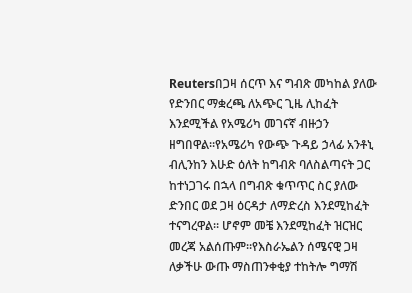Reutersበጋዛ ሰርጥ እና ግብጽ መካከል ያለው የድንበር ማቋረጫ ለአጭር ጊዜ ሊከፈት እንደሚችል የአሜሪካ መገናኛ ብዙኃን ዘግበዋል።የአሜሪካ የውጭ ጉዳይ ኃላፊ አንቶኒ ብሊንከን እሁድ ዕለት ከግብጽ ባለስልጣናት ጋር ከተነጋገሩ በኋላ በግብጽ ቁጥጥር ስር ያለው ድንበር ወደ ጋዛ ዕርዳታ ለማድረስ እንደሚከፈት ተናግረዋል። ሆኖም መቼ እንደሚከፈት ዝርዝር መረጃ አልሰጡም።የእስራኤልን ሰሜናዊ ጋዛ ለቃችሁ ውጡ ማስጠንቀቂያ ተከትሎ ግማሽ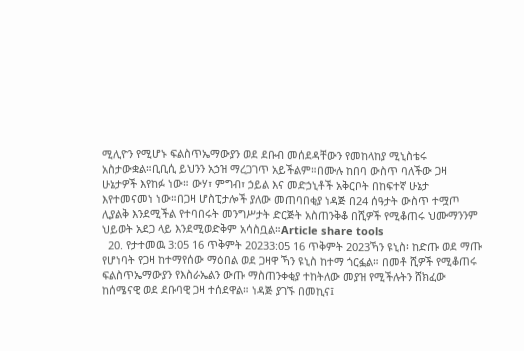ሚሊዮን የሚሆኑ ፍልስጥኤማውያን ወደ ደቡብ መሰደዳቸውን የመከላከያ ሚኒስቴሩ አስታውቋል።ቢቢሲ ይህንን አኃዝ ማረጋገጥ አይችልም።በሙሉ ከበባ ውስጥ ባለችው ጋዛ ሁኔታዎች እየከፉ ነው። ውሃ፣ ምግብ፣ ኃይል እና መድኃኒቶች አቅርቦት በከፍተኛ ሁኔታ እየተመናመነ ነው።በጋዛ ሆስፒታሎች ያለው መጠባበቂያ ነዳጅ በ24 ሰዓታት ውስጥ ተሟጦ ሊያልቅ እንደሚችል የተባበሩት መንግሥታት ድርጅት አስጠንቅቆ በሺዎች የሚቆጠሩ ህሙማንንም ህይወት አደጋ ላይ እንደሚወድቅም አሳስቧል።Article share tools
  20. የታተመዉ 3:05 16 ጥቅምት 20233:05 16 ጥቅምት 2023ኻን ዩኒስ፡ ከድጡ ወደ ማጡ የሆነባት የጋዛ ከተማየሰው ማዕበል ወደ ጋዛዋ ኻን ዩኒስ ከተማ ጎርፏል። በመቶ ሺዎች የሚቆጠሩ ፍልስጥኤማውያን የእስራኤልን ውጡ ማስጠንቀቂያ ተከትለው መያዝ የሚችሉትን ሸክፈው ከሰሜናዊ ወደ ደቡባዊ ጋዛ ተሰደዋል። ነዳጅ ያገኙ በመኪና፤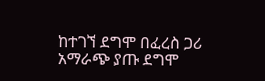ከተገኘ ደግሞ በፈረስ ጋሪ አማራጭ ያጡ ደግሞ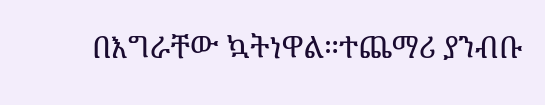በእግራቸው ኳትነዋል።ተጨማሪ ያንብቡ